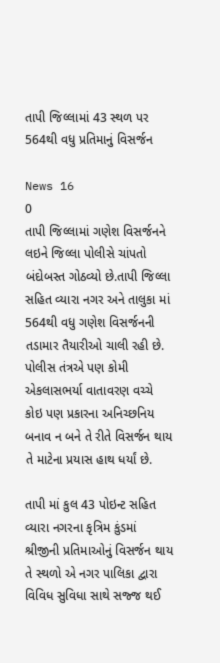તાપી જિલ્લામાં 43 સ્થળ પર 564થી વધુ પ્રતિમાનું વિસર્જન

News 16
0
તાપી જિલ્લામાં ગણેશ વિસર્જનને લઇને જિલ્લા પોલીસે ચાંપતો બંદોબસ્ત ગોઠવ્યો છે.તાપી જિલ્લા સહિત વ્યારા નગર અને તાલુકા માં 564થી વધુ ગણેશ વિસર્જનની તડામાર તૈયારીઓ ચાલી રહી છે. પોલીસ તંત્રએ પણ કોમી એકલાસભર્યા વાતાવરણ વચ્ચે કોઇ પણ પ્રકારના અનિચ્છનિય બનાવ ન બને તે રીતે વિસર્જન થાય તે માટેના પ્રયાસ હાથ ધર્યાં છે.

તાપી માં કુલ 43 પોઇન્ટ સહિત વ્યારા નગરના કૃત્રિમ કુંડમાં શ્રીજીની પ્રતિમાઓનું વિસર્જન થાય તે સ્થળો એ નગર પાલિકા દ્વારા વિવિધ સુવિધા સાથે સજ્જ થઈ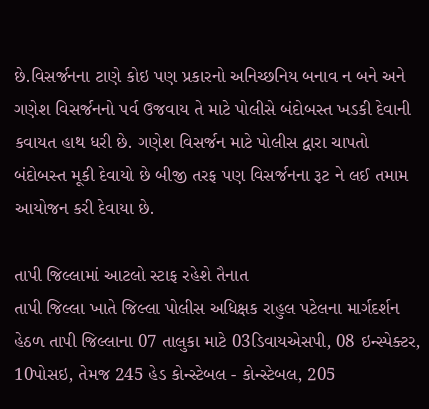છે.વિસર્જનના ટાણે કોઇ પણ પ્રકારનો અનિચ્છનિય બનાવ ન બને અને ગણેશ વિસર્જનનો પર્વ ઉજવાય તે માટે પોલીસે બંદોબસ્ત ખડકી દેવાની કવાયત હાથ ધરી છે. ગણેશ વિસર્જન માટે પોલીસ દ્વારા ચાપતો બંદોબસ્ત મૂકી દેવાયો છે બીજી તરફ પણ વિસર્જનના રૂટ ને લઈ તમામ આયોજન કરી દેવાયા છે.

તાપી જિલ્લામાં આટલો સ્ટાફ રહેશે તૈનાત
તાપી જિલ્લા ખાતે જિલ્લા પોલીસ અધિક્ષક રાહુલ પટેલના માર્ગદર્શન હેઠળ તાપી જિલ્લાના 07 તાલુકા માટે 03ડિવાયએસપી, 08 ઇન્સ્પેક્ટર, 10પોસઇ, તેમજ 245 હેડ કોન્સ્ટેબલ - કોન્સ્ટેબલ, 205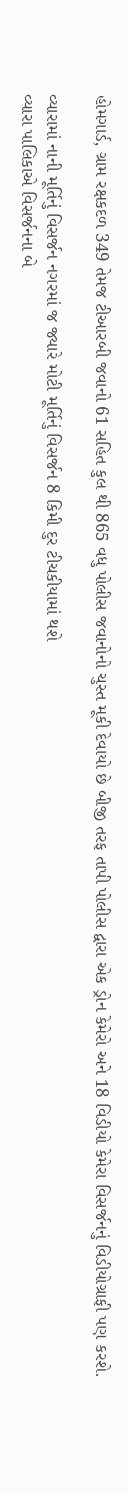હોમગાર્ડ, ગ્રામ રક્ષકદળ 349 તેમજ ટીઆરબી જવાનો 61 સહિત કુલ થી 865 વધુ પોલીસ જવાનોનો ચુસ્ત મૂકી દેવાયો છે બીજી તરફ તાપી પોલીસ દ્વારા એક ડ્રોન કેમેરો અને 18 વિડીયો કેમેરા વિસર્જનનું વિડીયોગ્રાફી પણ કરશે.

વ્યારામાં નાની મૂર્તિનું વિસર્જન નગરમાં જ જ્યારે મોટી મૂર્તિનું વિસર્જન 8 કિમી દુર ટીચકીયામાં થશે
વ્યારા પાલિકાએ વિસર્જનના બે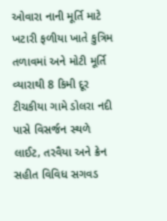ઓવારા નાની મૂર્તિ માટે ખટારી ફળીયા ખાતે કુત્રિમ તળાવમાં અને મોટી મૂર્તિ વ્યારાથી 8 કિમી દૂર ટીચકીયા ગામે ડોલરા નદી પાસે વિસર્જન સ્થળે લાઈટ, તરવૈયા અને ક્રેન સહીત વિવિધ સગવડ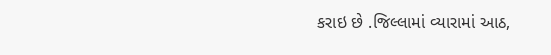કરાઇ છે .જિલ્લામાં વ્યારામાં આઠ,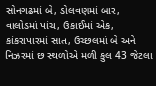સોનગઢમાં બે, ડોલવણમાં બાર, વાલોડમાં પાંચ, ઉકાઈમાં એક, કાંકરાપારમાં સાત, ઉચ્છલમાં બે અને નિઝરમાં છ સ્થળોએ મળી કુલ 43 જેટલા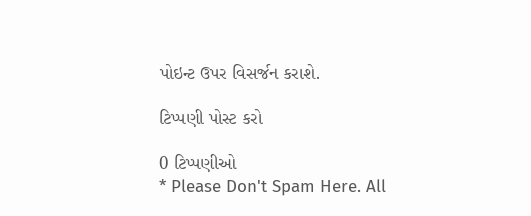પોઇન્ટ ઉપર વિસર્જન કરાશે.

ટિપ્પણી પોસ્ટ કરો

0 ટિપ્પણીઓ
* Please Don't Spam Here. All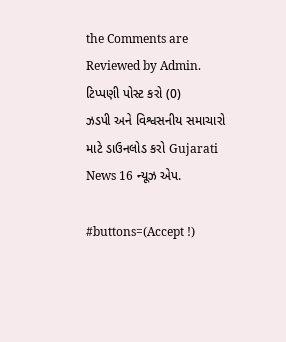the Comments are Reviewed by Admin.
ટિપ્પણી પોસ્ટ કરો (0)
ઝડપી અને વિશ્વસનીય સમાચારો માટે ડાઉનલોડ કરો Gujarati News 16 ન્યૂઝ એપ.

#buttons=(Accept !)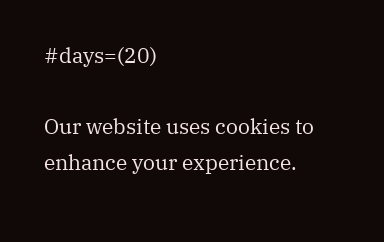#days=(20)

Our website uses cookies to enhance your experience.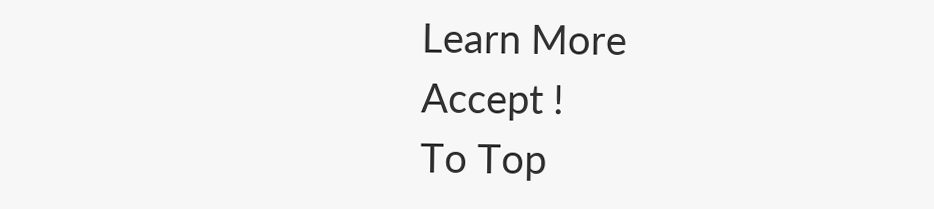Learn More
Accept !
To Top